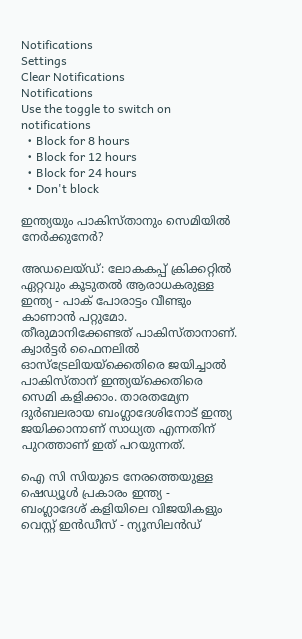Notifications
Settings
Clear Notifications
Notifications
Use the toggle to switch on notifications
  • Block for 8 hours
  • Block for 12 hours
  • Block for 24 hours
  • Don't block

ഇന്ത്യയും പാകിസ്താനും സെമിയില്‍ നേര്‍ക്കുനേര്‍?

അഡലെയ്ഡ്: ലോകകപ്പ് ക്രിക്കറ്റില്‍ ഏറ്റവും കൂടുതല്‍ ആരാധകരുള്ള ഇന്ത്യ - പാക് പോരാട്ടം വീണ്ടും കാണാന്‍ പറ്റുമോ. തീരുമാനിക്കേണ്ടത് പാകിസ്താനാണ്. ക്വാര്‍ട്ടര്‍ ഫൈനലില്‍ ഓസ്‌ട്രേലിയയ്‌ക്കെതിരെ ജയിച്ചാല്‍ പാകിസ്താന് ഇന്ത്യയ്‌ക്കെതിരെ സെമി കളിക്കാം. താരതമ്യേന ദുര്‍ബലരായ ബംഗ്ലാദേശിനോട് ഇന്ത്യ ജയിക്കാനാണ് സാധ്യത എന്നതിന് പുറത്താണ് ഇത് പറയുന്നത്.

ഐ സി സിയുടെ നേരത്തെയുള്ള ഷെഡ്യൂള്‍ പ്രകാരം ഇന്ത്യ - ബംഗ്ലാദേശ് കളിയിലെ വിജയികളും വെസ്റ്റ് ഇന്‍ഡീസ് - ന്യൂസിലന്‍ഡ്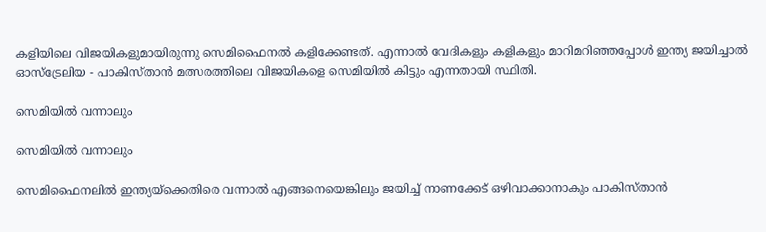കളിയിലെ വിജയികളുമായിരുന്നു സെമിഫൈനല്‍ കളിക്കേണ്ടത്. എന്നാല്‍ വേദികളും കളികളും മാറിമറിഞ്ഞപ്പോള്‍ ഇന്ത്യ ജയിച്ചാല്‍ ഓസ്‌ട്രേലിയ - പാകിസ്താന്‍ മത്സരത്തിലെ വിജയികളെ സെമിയില്‍ കിട്ടും എന്നതായി സ്ഥിതി.

സെമിയില്‍ വന്നാലും

സെമിയില്‍ വന്നാലും

സെമിഫൈനലില്‍ ഇന്ത്യയ്‌ക്കെതിരെ വന്നാല്‍ എങ്ങനെയെങ്കിലും ജയിച്ച് നാണക്കേട് ഒഴിവാക്കാനാകും പാകിസ്താന്‍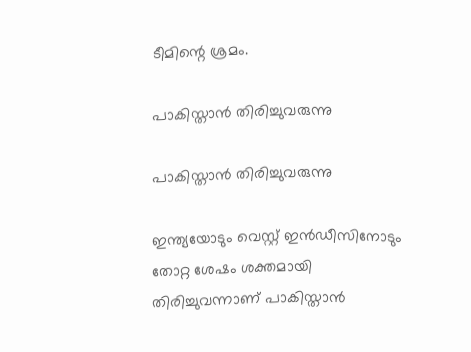ടീമിന്റെ ശ്രമം.

പാകിസ്താന്‍ തിരിച്ചുവരുന്നു

പാകിസ്താന്‍ തിരിച്ചുവരുന്നു

ഇന്ത്യയോടും വെസ്റ്റ് ഇന്‍ഡീസിനോടും തോറ്റ ശേഷം ശക്തമായി തിരിച്ചുവന്നാണ് പാകിസ്താന്‍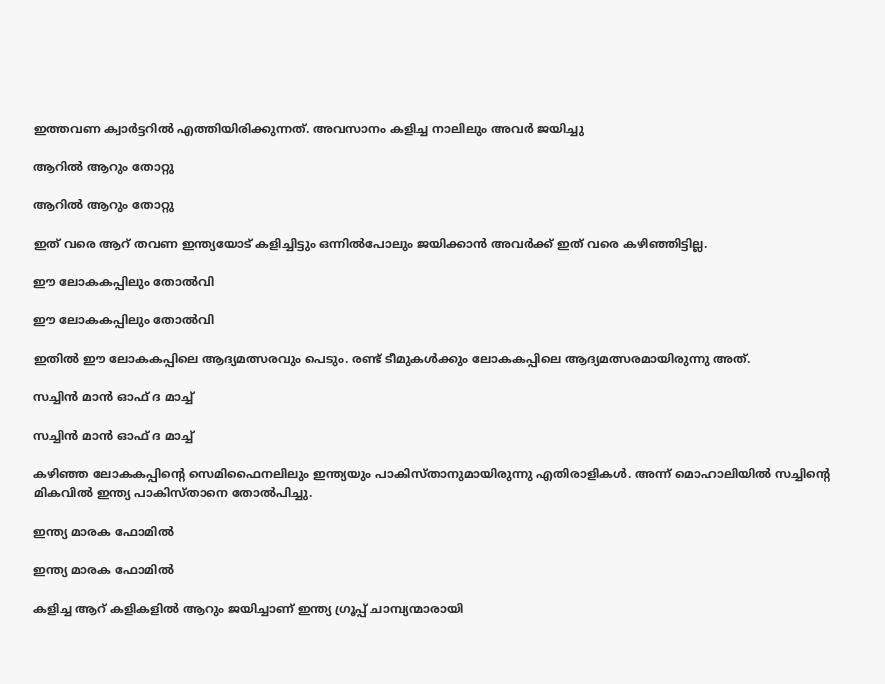ഇത്തവണ ക്വാര്‍ട്ടറില്‍ എത്തിയിരിക്കുന്നത്. അവസാനം കളിച്ച നാലിലും അവര്‍ ജയിച്ചു

ആറില്‍ ആറും തോറ്റു

ആറില്‍ ആറും തോറ്റു

ഇത് വരെ ആറ് തവണ ഇന്ത്യയോട് കളിച്ചിട്ടും ഒന്നില്‍പോലും ജയിക്കാന്‍ അവര്‍ക്ക് ഇത് വരെ കഴിഞ്ഞിട്ടില്ല.

ഈ ലോകകപ്പിലും തോല്‍വി

ഈ ലോകകപ്പിലും തോല്‍വി

ഇതില്‍ ഈ ലോകകപ്പിലെ ആദ്യമത്സരവും പെടും. രണ്ട് ടീമുകള്‍ക്കും ലോകകപ്പിലെ ആദ്യമത്സരമായിരുന്നു അത്.

സച്ചിന്‍ മാന്‍ ഓഫ് ദ മാച്ച്

സച്ചിന്‍ മാന്‍ ഓഫ് ദ മാച്ച്

കഴിഞ്ഞ ലോകകപ്പിന്റെ സെമിഫൈനലിലും ഇന്ത്യയും പാകിസ്താനുമായിരുന്നു എതിരാളികള്‍. അന്ന് മൊഹാലിയില്‍ സച്ചിന്റെ മികവില്‍ ഇന്ത്യ പാകിസ്താനെ തോല്‍പിച്ചു.

ഇന്ത്യ മാരക ഫോമില്‍

ഇന്ത്യ മാരക ഫോമില്‍

കളിച്ച ആറ് കളികളില്‍ ആറും ജയിച്ചാണ് ഇന്ത്യ ഗ്രൂപ്പ് ചാമ്പ്യന്മാരായി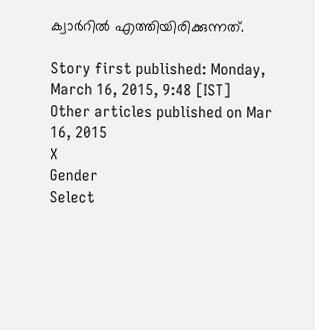ക്വാര്‍റില്‍ എത്തിയിരിക്കുന്നത്.

Story first published: Monday, March 16, 2015, 9:48 [IST]
Other articles published on Mar 16, 2015
X
Gender
Select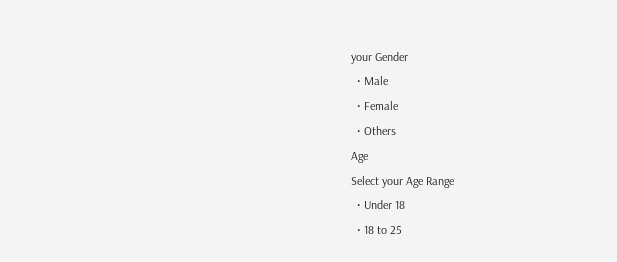your Gender
  • Male
  • Female
  • Others
Age
Select your Age Range
  • Under 18
  • 18 to 25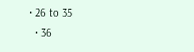• 26 to 35
  • 36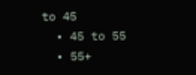to 45
  • 45 to 55
  • 55+